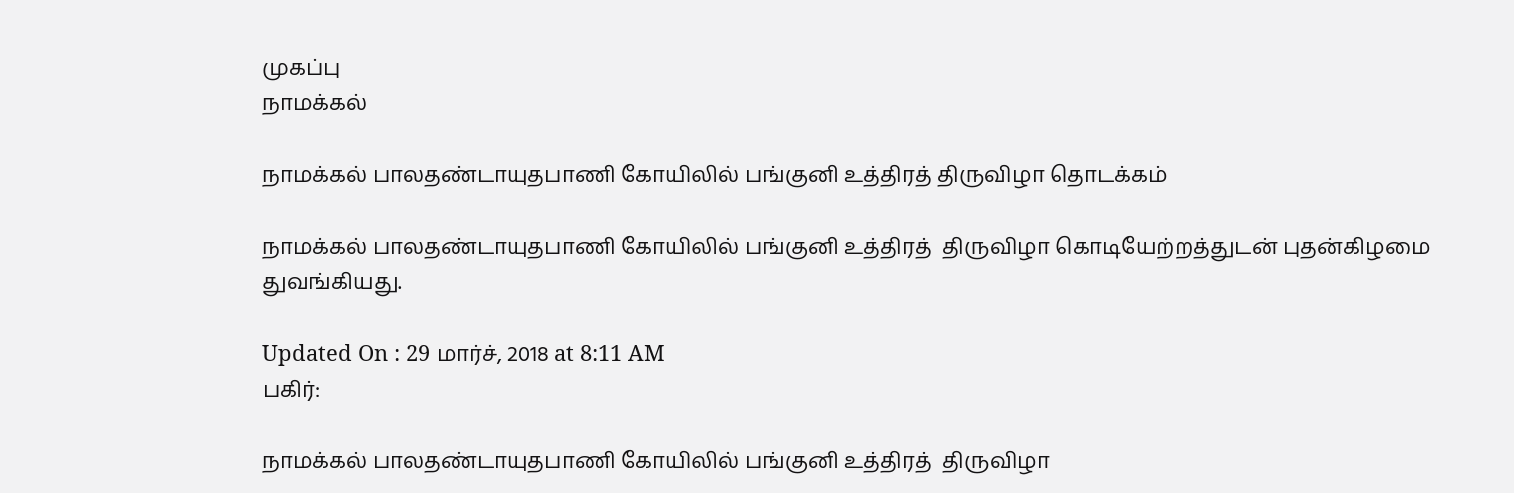முகப்பு
நாமக்கல்

நாமக்கல் பாலதண்டாயுதபாணி கோயிலில் பங்குனி உத்திரத் திருவிழா தொடக்கம்

நாமக்கல் பாலதண்டாயுதபாணி கோயிலில் பங்குனி உத்திரத்  திருவிழா கொடியேற்றத்துடன் புதன்கிழமை துவங்கியது.

Updated On : 29 மார்ச், 2018 at 8:11 AM
பகிர்:

நாமக்கல் பாலதண்டாயுதபாணி கோயிலில் பங்குனி உத்திரத்  திருவிழா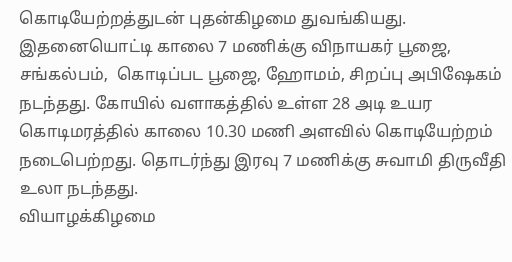கொடியேற்றத்துடன் புதன்கிழமை துவங்கியது.
இதனையொட்டி காலை 7 மணிக்கு விநாயகர் பூஜை,  சங்கல்பம்,  கொடிப்பட பூஜை, ஹோமம், சிறப்பு அபிஷேகம் நடந்தது. கோயில் வளாகத்தில் உள்ள 28 அடி உயர கொடிமரத்தில் காலை 10.30 மணி அளவில் கொடியேற்றம் நடைபெற்றது. தொடர்ந்து இரவு 7 மணிக்கு சுவாமி திருவீதி உலா நடந்தது.
வியாழக்கிழமை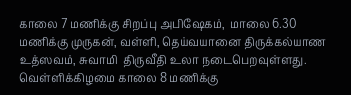காலை 7 மணிக்கு சிறப்பு அபிஷேகம்,  மாலை 6.30 மணிக்கு முருகன், வள்ளி, தெய்வயானை திருக்கல்யாண உத்ஸவம், சுவாமி  திருவீதி உலா நடைபெறவுள்ளது.
வெள்ளிக்கிழமை காலை 8 மணிக்கு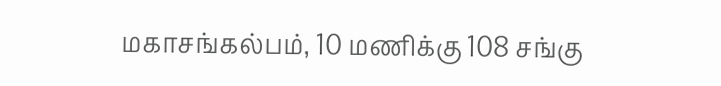மகாசங்கல்பம், 10 மணிக்கு 108 சங்கு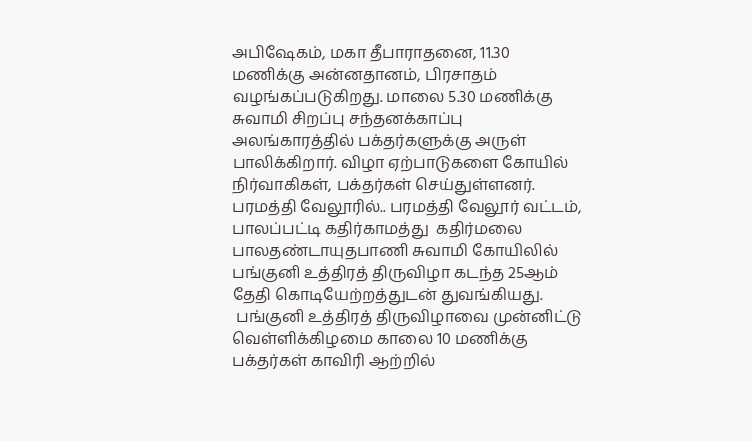அபிஷேகம், மகா தீபாராதனை, 11.30 மணிக்கு அன்னதானம், பிரசாதம் வழங்கப்படுகிறது. மாலை 5.30 மணிக்கு சுவாமி சிறப்பு சந்தனக்காப்பு அலங்காரத்தில் பக்தர்களுக்கு அருள் பாலிக்கிறார். விழா ஏற்பாடுகளை கோயில் நிர்வாகிகள், பக்தர்கள் செய்துள்ளனர்.
பரமத்தி வேலூரில்.. பரமத்தி வேலூர் வட்டம்,  பாலப்பட்டி கதிர்காமத்து  கதிர்மலை பாலதண்டாயுதபாணி சுவாமி கோயிலில் பங்குனி உத்திரத் திருவிழா கடந்த 25ஆம் தேதி கொடியேற்றத்துடன் துவங்கியது.
 பங்குனி உத்திரத் திருவிழாவை முன்னிட்டு வெள்ளிக்கிழமை காலை 10 மணிக்கு பக்தர்கள் காவிரி ஆற்றில்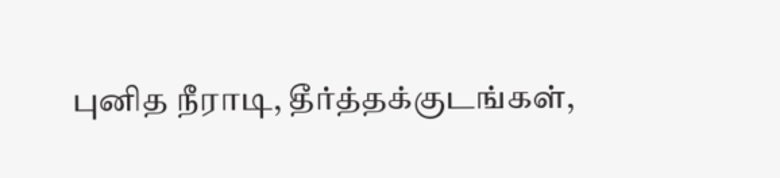புனித நீராடி, தீர்த்தக்குடங்கள்,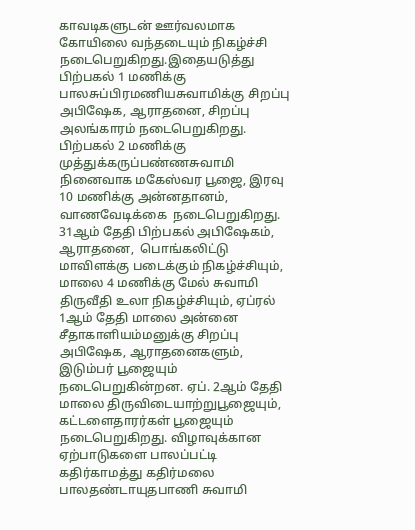காவடிகளுடன் ஊர்வலமாக கோயிலை வந்தடையும் நிகழ்ச்சி நடைபெறுகிறது.இதையடுத்து பிற்பகல் 1 மணிக்கு பாலசுப்பிரமணியசுவாமிக்கு சிறப்பு அபிஷேக, ஆராதனை, சிறப்பு அலங்காரம் நடைபெறுகிறது. பிற்பகல் 2 மணிக்கு முத்துக்கருப்பண்ணசுவாமி நினைவாக மகேஸ்வர பூஜை, இரவு 10 மணிக்கு அன்னதானம், வாணவேடிக்கை  நடைபெறுகிறது. 31ஆம் தேதி பிற்பகல் அபிஷேகம், ஆராதனை,  பொங்கலிட்டு மாவிளக்கு படைக்கும் நிகழ்ச்சியும், மாலை 4 மணிக்கு மேல் சுவாமி திருவீதி உலா நிகழ்ச்சியும், ஏப்ரல் 1ஆம் தேதி மாலை அன்னை சீதாகாளியம்மனுக்கு சிறப்பு அபிஷேக, ஆராதனைகளும், இடும்பர் பூஜையும் நடைபெறுகின்றன. ஏப். 2ஆம் தேதி மாலை திருவிடையாற்றுபூஜையும், கட்டளைதாரர்கள் பூஜையும் நடைபெறுகிறது. விழாவுக்கான ஏற்பாடுகளை பாலப்பட்டி கதிர்காமத்து கதிர்மலை பாலதண்டாயுதபாணி சுவாமி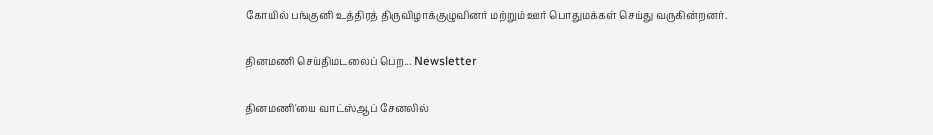கோயில் பங்குனி உத்திரத் திருவிழாக்குழுவினர் மற்றும் ஊர் பொதுமக்கள் செய்து வருகின்றனர்.

தினமணி செய்திமடலைப் பெற... Newsletter

தினமணி'யை வாட்ஸ்ஆப் சேனலில்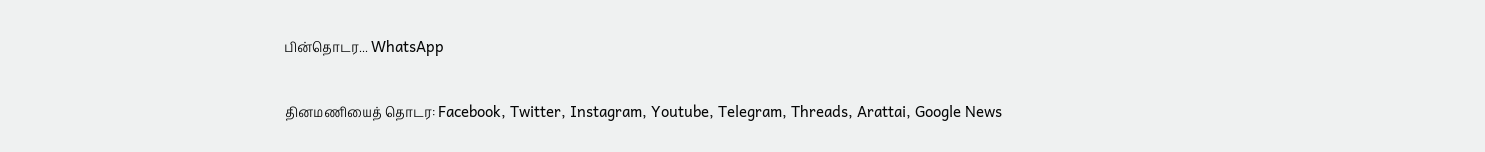பின்தொடர... WhatsApp

தினமணியைத் தொடர: Facebook, Twitter, Instagram, Youtube, Telegram, Threads, Arattai, Google News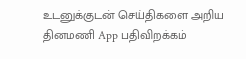உடனுக்குடன் செய்திகளை அறிய தினமணி App பதிவிறக்கம்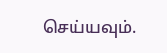செய்யவும்.